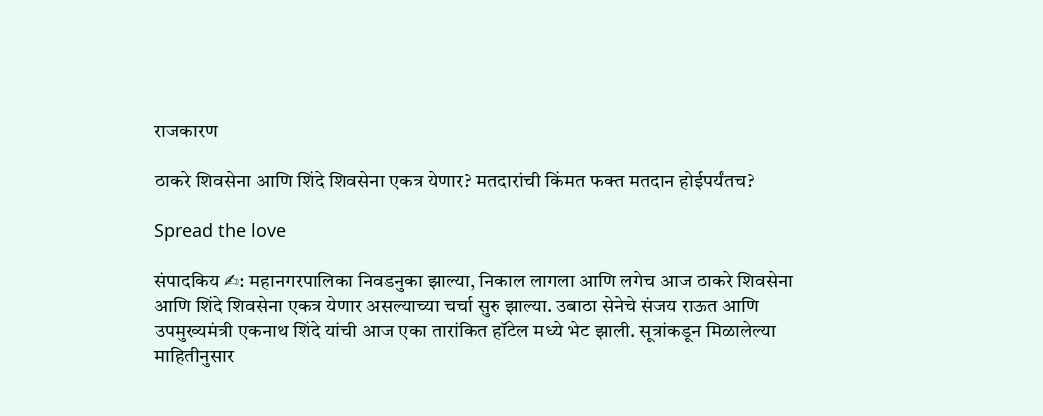राजकारण

ठाकरे शिवसेना आणि शिंदे शिवसेना एकत्र येणार? मतदारांची किंमत फक्त मतदान होईपर्यंतच?

Spread the love

संपादकिय ✍: महानगरपालिका निवडनुका झाल्या, निकाल लागला आणि लगेच आज ठाकरे शिवसेना आणि शिंदे शिवसेना एकत्र येणार असल्याच्या चर्चा सुरु झाल्या. उबाठा सेनेचे संजय राऊत आणि उपमुख्यमंत्री एकनाथ शिंदे यांची आज एका तारांकित हॉटेल मध्ये भेट झाली. सूत्रांकडून मिळालेल्या माहितीनुसार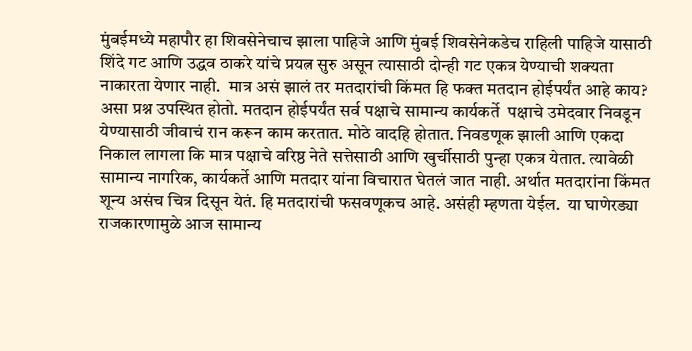मुंबईमध्ये महापौर हा शिवसेनेचाच झाला पाहिजे आणि मुंबई शिवसेनेकडेच राहिली पाहिजे यासाठी शिंदे गट आणि उद्धव ठाकरे यांचे प्रयत्न सुरु असून त्यासाठी दोन्ही गट एकत्र येण्याची शक्यता नाकारता येणार नाही.  मात्र असं झालं तर मतदारांची किंमत हि फक्त मतदान होईपर्यंत आहे काय? असा प्रश्न उपस्थित होतो. मतदान होईपर्यंत सर्व पक्षाचे सामान्य कार्यकर्ते  पक्षाचे उमेदवार निवडून येण्यासाठी जीवाचं रान करून काम करतात. मोठे वादहि होतात. निवडणूक झाली आणि एकदा निकाल लागला कि मात्र पक्षाचे वरिष्ठ नेते सत्तेसाठी आणि खुर्चीसाठी पुन्हा एकत्र येतात. त्यावेळी सामान्य नागरिक, कार्यकर्ते आणि मतदार यांना विचारात घेतलं जात नाही. अर्थात मतदारांना किंमत शून्य असंच चित्र दिसून येतं. हि मतदारांची फसवणूकच आहे. असंही म्हणता येईल.  या घाणेरड्या राजकारणामुळे आज सामान्य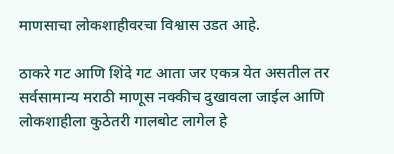माणसाचा लोकशाहीवरचा विश्वास उडत आहे.

ठाकरे गट आणि शिंदे गट आता जर एकत्र येत असतील तर सर्वसामान्य मराठी माणूस नक्कीच दुखावला जाईल आणि लोकशाहीला कुठेतरी गालबोट लागेल हे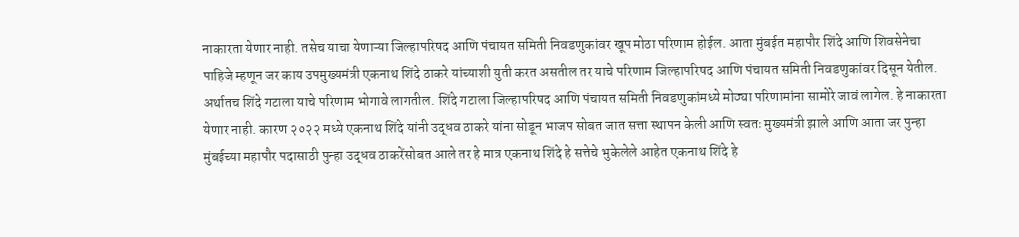नाकारता येणार नाही. तसेच याचा येणाऱ्या जिल्हापरिषद आणि पंचायत समिती निवडणुकांवर खूप मोठा परिणाम होईल. आता मुंबईत महापौर शिंदे आणि शिवसेनेचा पाहिजे म्हणून जर काय उपमुख्यमंत्री एकनाथ शिंदे ठाकरे यांच्याशी युती करत असतील तर याचे परिणाम जिल्हापरिषद आणि पंचायत समिती निवडणुकांवर दिसून येतील. अर्थातच शिंदे गटाला याचे परिणाम भोगावे लागतील. शिंदे गटाला जिल्हापरिषद आणि पंचायत समिती निवडणुकांमध्ये मोठ्या परिणामांना सामोरे जावं लागेल. हे नाकारता येणार नाही. कारण २०२२ मध्ये एकनाथ शिंदे यांनी उद्धव ठाकरे यांना सोडून भाजप सोबत जात सत्ता स्थापन केली आणि स्वतः मुख्यमंत्री झाले आणि आता जर पुन्हा मुंबईच्या महापौर पदासाठी पुन्हा उद्धव ठाकरेंसोबत आले तर हे मात्र एकनाथ शिंदे हे सत्तेचे भुकेलेले आहेत एकनाथ शिंदे हे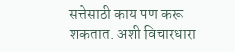सत्तेसाठी काय पण करू शकतात. अशी विचारधारा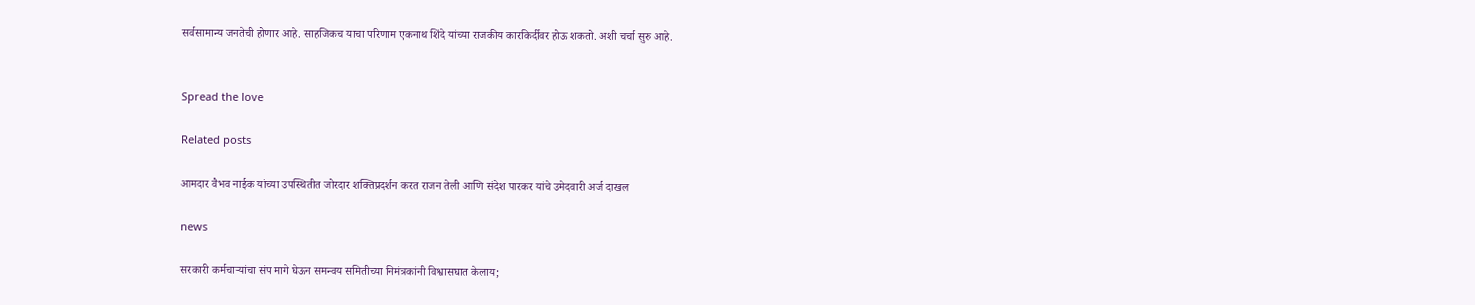सर्वसामान्य जनतेची होणार आहे. साहजिकच याचा परिणाम एकनाथ शिंदे यांच्या राजकीय कारकिर्दीवर होऊ शकतो. अशी चर्चा सुरु आहे.


Spread the love

Related posts

आमदार वैभव नाईक यांच्या उपस्थितीत जोरदार शक्तिप्रदर्शन करत राजन तेली आणि संदेश पारकर यांचे उमेदवारी अर्ज दाखल

news

सरकारी कर्मचाऱ्यांचा संप मागे घेऊन समन्वय समितीच्या निमंत्रकांनी विश्वासघात केलाय;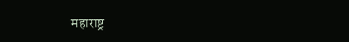महाराष्ट्र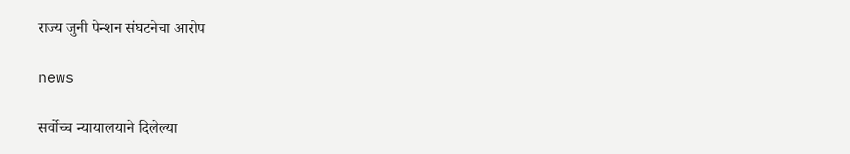राज्य जुनी पेन्शन संघटनेचा आरोप

news

सर्वोच्च न्यायालयाने दिलेल्या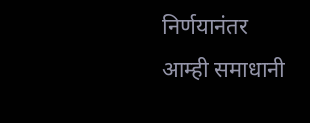निर्णयानंतर आम्ही समाधानी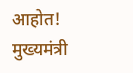आहोत! मुख्यमंत्री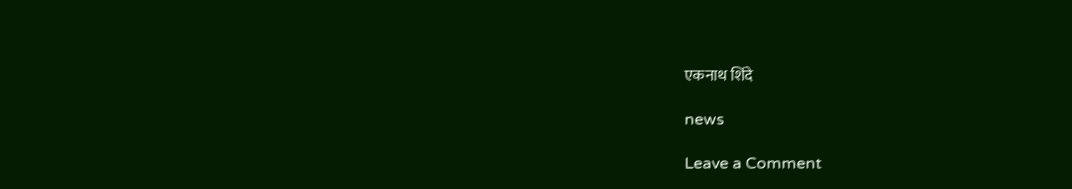एकनाथ शिंदे

news

Leave a Comment